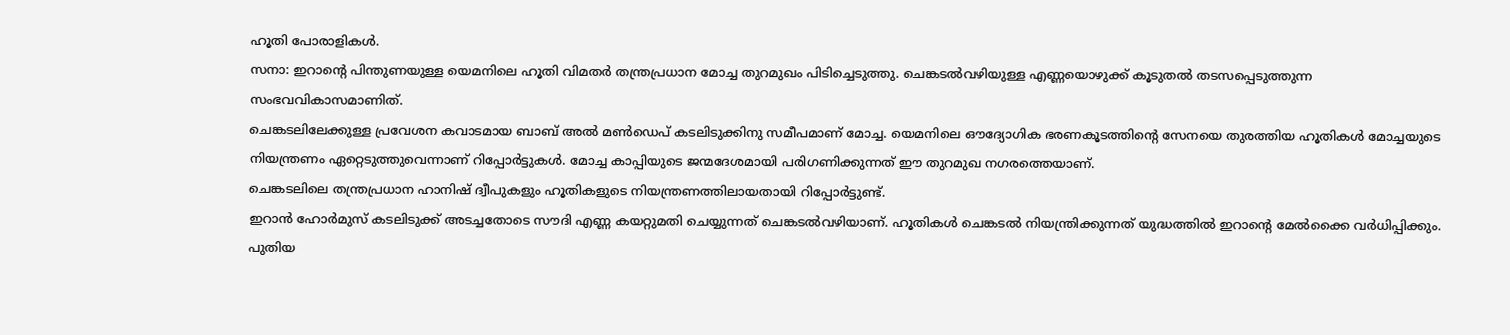ഹൂതി പോരാളികൾ.
സനാ: ഇറാന്റെ പിന്തുണയുള്ള യെമനിലെ ഹൂതി വിമതർ തന്ത്രപ്രധാന മോച്ച തുറമുഖം പിടിച്ചെടുത്തു. ചെങ്കടൽവഴിയുള്ള എണ്ണയൊഴുക്ക് കൂടുതൽ തടസപ്പെടുത്തുന്ന സംഭവവികാസമാണിത്.
ചെങ്കടലിലേക്കുള്ള പ്രവേശന കവാടമായ ബാബ് അൽ മൺഡെപ് കടലിടുക്കിനു സമീപമാണ് മോച്ച. യെമനിലെ ഔദ്യോഗിക ഭരണകൂടത്തിന്റെ സേനയെ തുരത്തിയ ഹൂതികൾ മോച്ചയുടെ നിയന്ത്രണം ഏറ്റെടുത്തുവെന്നാണ് റിപ്പോർട്ടുകൾ. മോച്ച കാപ്പിയുടെ ജന്മദേശമായി പരിഗണിക്കുന്നത് ഈ തുറമുഖ നഗരത്തെയാണ്.
ചെങ്കടലിലെ തന്ത്രപ്രധാന ഹാനിഷ് ദ്വീപുകളും ഹൂതികളുടെ നിയന്ത്രണത്തിലായതായി റിപ്പോർട്ടുണ്ട്.
ഇറാൻ ഹോർമുസ് കടലിടുക്ക് അടച്ചതോടെ സൗദി എണ്ണ കയറ്റുമതി ചെയ്യുന്നത് ചെങ്കടൽവഴിയാണ്. ഹൂതികൾ ചെങ്കടൽ നിയന്ത്രിക്കുന്നത് യുദ്ധത്തിൽ ഇറാന്റെ മേൽക്കൈ വർധിപ്പിക്കും.
പുതിയ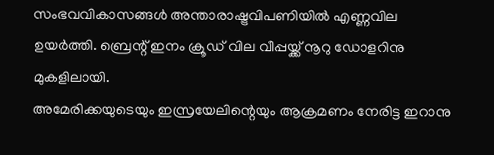സംഭവവികാസങ്ങൾ അന്താരാഷ്ട്രവിപണിയിൽ എണ്ണവില ഉയർത്തി. ബ്രെന്റ് ഇനം ക്രൂഡ് വില വീപ്പയ്ക്ക് നൂറു ഡോളറിനു മുകളിലായി.
അമേരിക്കയുടെയും ഇസ്രയേലിന്റെയും ആക്രമണം നേരിട്ട ഇറാനു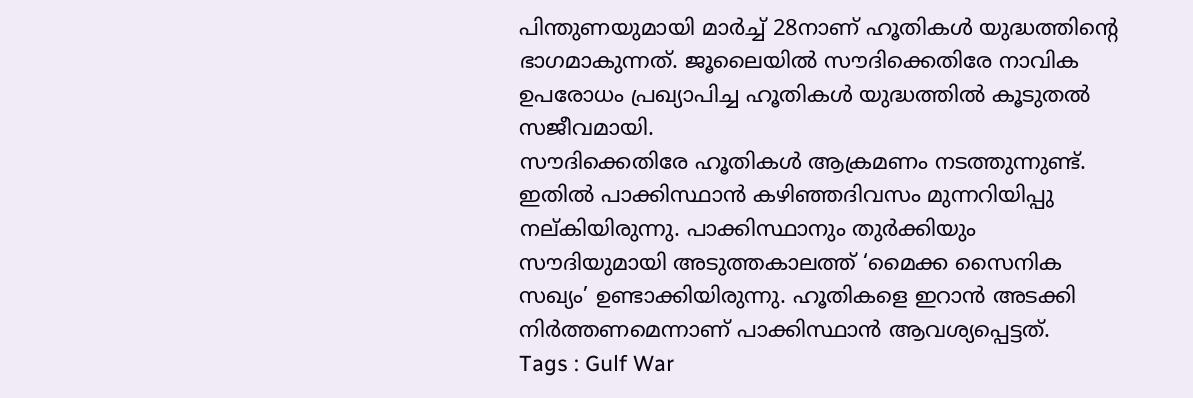പിന്തുണയുമായി മാർച്ച് 28നാണ് ഹൂതികൾ യുദ്ധത്തിന്റെ ഭാഗമാകുന്നത്. ജൂലൈയിൽ സൗദിക്കെതിരേ നാവിക ഉപരോധം പ്രഖ്യാപിച്ച ഹൂതികൾ യുദ്ധത്തിൽ കൂടുതൽ സജീവമായി.
സൗദിക്കെതിരേ ഹൂതികൾ ആക്രമണം നടത്തുന്നുണ്ട്. ഇതിൽ പാക്കിസ്ഥാൻ കഴിഞ്ഞദിവസം മുന്നറിയിപ്പു നല്കിയിരുന്നു. പാക്കിസ്ഥാനും തുർക്കിയും സൗദിയുമായി അടുത്തകാലത്ത് ‘മൈക്ക സൈനിക സഖ്യം’ ഉണ്ടാക്കിയിരുന്നു. ഹൂതികളെ ഇറാൻ അടക്കി നിർത്തണമെന്നാണ് പാക്കിസ്ഥാൻ ആവശ്യപ്പെട്ടത്.
Tags : Gulf War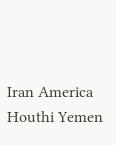Iran America Houthi Yemen